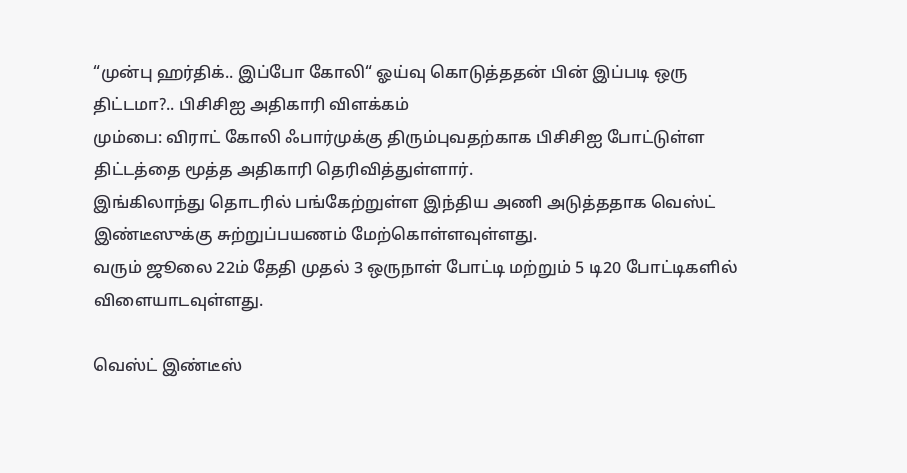“முன்பு ஹர்திக்.. இப்போ கோலி“ ஓய்வு கொடுத்ததன் பின் இப்படி ஒரு திட்டமா?.. பிசிசிஐ அதிகாரி விளக்கம்
மும்பை: விராட் கோலி ஃபார்முக்கு திரும்புவதற்காக பிசிசிஐ போட்டுள்ள திட்டத்தை மூத்த அதிகாரி தெரிவித்துள்ளார்.
இங்கிலாந்து தொடரில் பங்கேற்றுள்ள இந்திய அணி அடுத்ததாக வெஸ்ட் இண்டீஸுக்கு சுற்றுப்பயணம் மேற்கொள்ளவுள்ளது.
வரும் ஜூலை 22ம் தேதி முதல் 3 ஒருநாள் போட்டி மற்றும் 5 டி20 போட்டிகளில் விளையாடவுள்ளது.

வெஸ்ட் இண்டீஸ்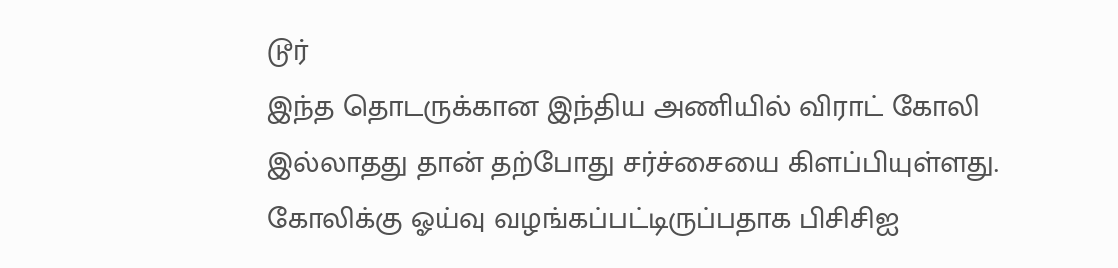டூர்
இந்த தொடருக்கான இந்திய அணியில் விராட் கோலி இல்லாதது தான் தற்போது சர்ச்சையை கிளப்பியுள்ளது. கோலிக்கு ஓய்வு வழங்கப்பட்டிருப்பதாக பிசிசிஐ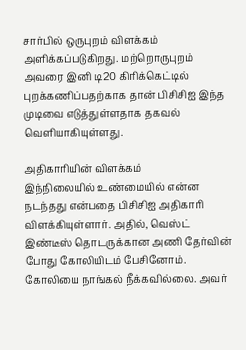சார்பில் ஒருபுறம் விளக்கம் அளிக்கப்படுகிறது. மற்றொருபுறம் அவரை இனி டி20 கிரிக்கெட்டில் புறக்கணிப்பதற்காக தான் பிசிசிஐ இந்த முடிவை எடுத்துள்ளதாக தகவல் வெளியாகியுள்ளது.

அதிகாரியின் விளக்கம்
இந்நிலையில் உண்மையில் என்ன நடந்தது என்பதை பிசிசிஐ அதிகாரி விளக்கியுள்ளார். அதில், வெஸ்ட் இண்டீஸ் தொடருக்கான அணி தேர்வின் போது கோலியிடம் பேசினோம். கோலியை நாங்கல் நீக்கவில்லை. அவர்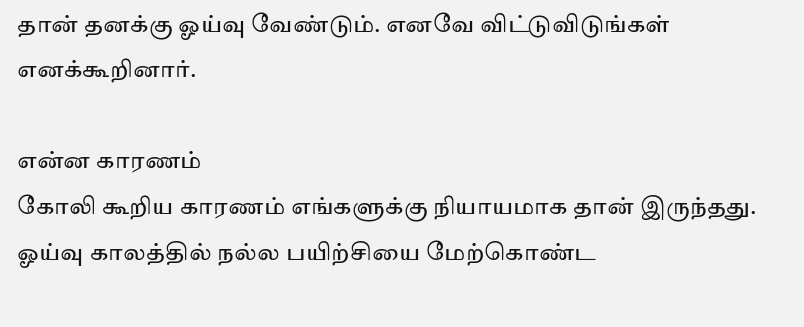தான் தனக்கு ஓய்வு வேண்டும். எனவே விட்டுவிடுங்கள் எனக்கூறினார்.

என்ன காரணம்
கோலி கூறிய காரணம் எங்களுக்கு நியாயமாக தான் இருந்தது. ஓய்வு காலத்தில் நல்ல பயிற்சியை மேற்கொண்ட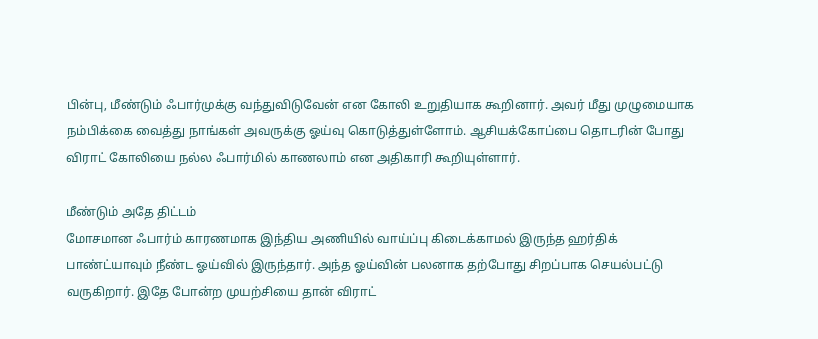பின்பு, மீண்டும் ஃபார்முக்கு வந்துவிடுவேன் என கோலி உறுதியாக கூறினார். அவர் மீது முழுமையாக நம்பிக்கை வைத்து நாங்கள் அவருக்கு ஓய்வு கொடுத்துள்ளோம். ஆசியக்கோப்பை தொடரின் போது விராட் கோலியை நல்ல ஃபார்மில் காணலாம் என அதிகாரி கூறியுள்ளார்.

மீண்டும் அதே திட்டம்
மோசமான ஃபார்ம் காரணமாக இந்திய அணியில் வாய்ப்பு கிடைக்காமல் இருந்த ஹர்திக் பாண்ட்யாவும் நீண்ட ஓய்வில் இருந்தார். அந்த ஓய்வின் பலனாக தற்போது சிறப்பாக செயல்பட்டு வருகிறார். இதே போன்ற முயற்சியை தான் விராட்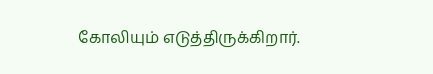கோலியும் எடுத்திருக்கிறார்.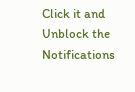Click it and Unblock the Notifications